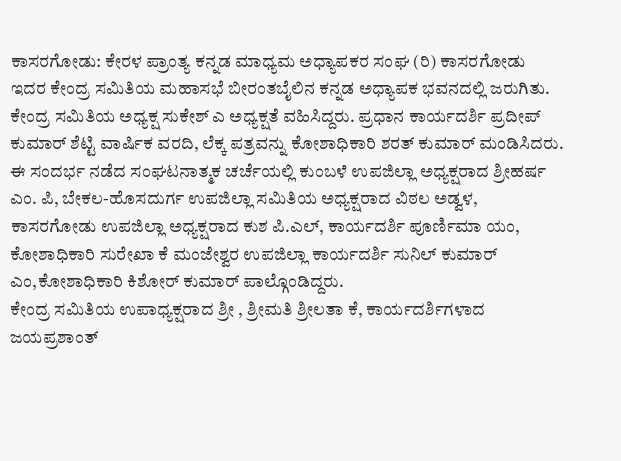ಕಾಸರಗೋಡು: ಕೇರಳ ಪ್ರಾಂತ್ಯ ಕನ್ನಡ ಮಾಧ್ಯಮ ಅಧ್ಯಾಪಕರ ಸಂಘ (ರಿ) ಕಾಸರಗೋಡು ಇದರ ಕೇಂದ್ರ ಸಮಿತಿಯ ಮಹಾಸಭೆ ಬೀರಂತಬೈಲಿನ ಕನ್ನಡ ಅಧ್ಯಾಪಕ ಭವನದಲ್ಲಿ ಜರುಗಿತು.
ಕೇಂದ್ರ ಸಮಿತಿಯ ಅಧ್ಯಕ್ಷ ಸುಕೇಶ್ ಎ ಅಧ್ಯಕ್ಷತೆ ವಹಿಸಿದ್ದರು. ಪ್ರಧಾನ ಕಾರ್ಯದರ್ಶಿ ಪ್ರದೀಪ್ ಕುಮಾರ್ ಶೆಟ್ಟಿ ವಾರ್ಷಿಕ ವರದಿ, ಲೆಕ್ಕ ಪತ್ರವನ್ನು ಕೋಶಾಧಿಕಾರಿ ಶರತ್ ಕುಮಾರ್ ಮಂಡಿಸಿದರು.
ಈ ಸಂದರ್ಭ ನಡೆದ ಸಂಘಟನಾತ್ಮಕ ಚರ್ಚೆಯಲ್ಲಿ ಕುಂಬಳೆ ಉಪಜಿಲ್ಲಾ ಅಧ್ಯಕ್ಷರಾದ ಶ್ರೀಹರ್ಷ ಎಂ. ಪಿ, ಬೇಕಲ-ಹೊಸದುರ್ಗ ಉಪಜಿಲ್ಲಾ ಸಮಿತಿಯ ಅಧ್ಯಕ್ಷರಾದ ವಿಠಲ ಅಡ್ವಳ, ಕಾಸರಗೋಡು ಉಪಜಿಲ್ಲಾ ಅಧ್ಯಕ್ಷರಾದ ಕುಶ ಪಿ.ಎಲ್, ಕಾರ್ಯದರ್ಶಿ ಪೂರ್ಣಿಮಾ ಯಂ, ಕೋಶಾಧಿಕಾರಿ ಸುರೇಖಾ ಕೆ ಮಂಜೇಶ್ವರ ಉಪಜಿಲ್ಲಾ ಕಾರ್ಯದರ್ಶಿ ಸುನಿಲ್ ಕುಮಾರ್ ಎಂ,ಕೋಶಾಧಿಕಾರಿ ಕಿಶೋರ್ ಕುಮಾರ್ ಪಾಲ್ಗೊಂಡಿದ್ದರು.
ಕೇಂದ್ರ ಸಮಿತಿಯ ಉಪಾಧ್ಯಕ್ಷರಾದ ಶ್ರೀ , ಶ್ರೀಮತಿ ಶ್ರೀಲತಾ ಕೆ, ಕಾರ್ಯದರ್ಶಿಗಳಾದ ಜಯಪ್ರಶಾಂತ್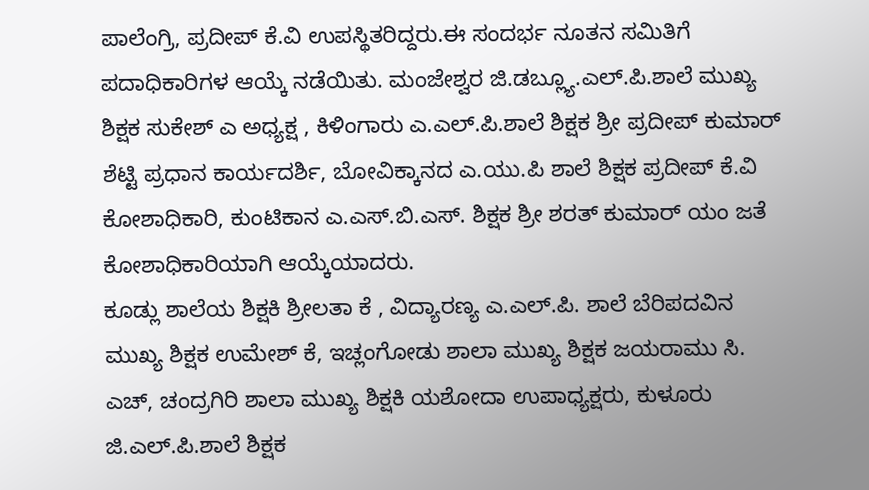ಪಾಲೆಂಗ್ರಿ, ಪ್ರದೀಪ್ ಕೆ.ವಿ ಉಪಸ್ಥಿತರಿದ್ದರು.ಈ ಸಂದರ್ಭ ನೂತನ ಸಮಿತಿಗೆ ಪದಾಧಿಕಾರಿಗಳ ಆಯ್ಕೆ ನಡೆಯಿತು. ಮಂಜೇಶ್ವರ ಜಿ.ಡಬ್ಲ್ಯೂ.ಎಲ್.ಪಿ.ಶಾಲೆ ಮುಖ್ಯ ಶಿಕ್ಷಕ ಸುಕೇಶ್ ಎ ಅಧ್ಯಕ್ಷ , ಕಿಳಿಂಗಾರು ಎ.ಎಲ್.ಪಿ.ಶಾಲೆ ಶಿಕ್ಷಕ ಶ್ರೀ ಪ್ರದೀಪ್ ಕುಮಾರ್ ಶೆಟ್ಟಿ ಪ್ರಧಾನ ಕಾರ್ಯದರ್ಶಿ, ಬೋವಿಕ್ಕಾನದ ಎ.ಯು.ಪಿ ಶಾಲೆ ಶಿಕ್ಷಕ ಪ್ರದೀಪ್ ಕೆ.ವಿ ಕೋಶಾಧಿಕಾರಿ, ಕುಂಟಿಕಾನ ಎ.ಎಸ್.ಬಿ.ಎಸ್. ಶಿಕ್ಷಕ ಶ್ರೀ ಶರತ್ ಕುಮಾರ್ ಯಂ ಜತೆ ಕೋಶಾಧಿಕಾರಿಯಾಗಿ ಆಯ್ಕೆಯಾದರು.
ಕೂಡ್ಲು ಶಾಲೆಯ ಶಿಕ್ಷಕಿ ಶ್ರೀಲತಾ ಕೆ , ವಿದ್ಯಾರಣ್ಯ ಎ.ಎಲ್.ಪಿ. ಶಾಲೆ ಬೆರಿಪದವಿನ ಮುಖ್ಯ ಶಿಕ್ಷಕ ಉಮೇಶ್ ಕೆ, ಇಚ್ಲಂಗೋಡು ಶಾಲಾ ಮುಖ್ಯ ಶಿಕ್ಷಕ ಜಯರಾಮು ಸಿ. ಎಚ್, ಚಂದ್ರಗಿರಿ ಶಾಲಾ ಮುಖ್ಯ ಶಿಕ್ಷಕಿ ಯಶೋದಾ ಉಪಾಧ್ಯಕ್ಷರು, ಕುಳೂರು ಜಿ.ಎಲ್.ಪಿ.ಶಾಲೆ ಶಿಕ್ಷಕ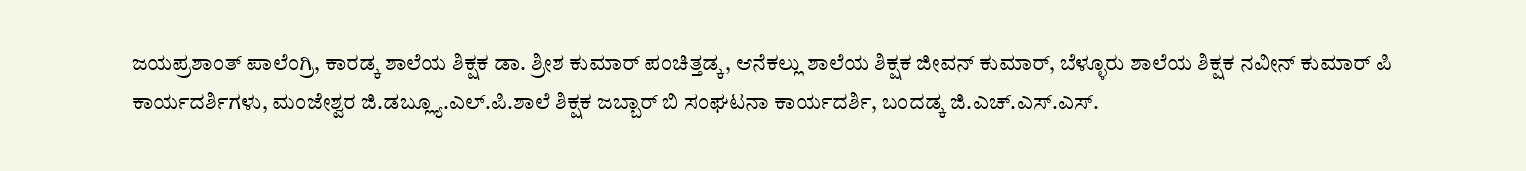ಜಯಪ್ರಶಾಂತ್ ಪಾಲೆಂಗ್ರಿ, ಕಾರಡ್ಕ ಶಾಲೆಯ ಶಿಕ್ಷಕ ಡಾ. ಶ್ರೀಶ ಕುಮಾರ್ ಪಂಚಿತ್ತಡ್ಕ, ಆನೆಕಲ್ಲು ಶಾಲೆಯ ಶಿಕ್ಷಕ ಜೀವನ್ ಕುಮಾರ್, ಬೆಳ್ಳೂರು ಶಾಲೆಯ ಶಿಕ್ಷಕ ನವೀನ್ ಕುಮಾರ್ ಪಿ ಕಾರ್ಯದರ್ಶಿಗಳು, ಮಂಜೇಶ್ವರ ಜಿ.ಡಬ್ಲ್ಯೂ.ಎಲ್.ಪಿ.ಶಾಲೆ ಶಿಕ್ಷಕ ಜಬ್ಬಾರ್ ಬಿ ಸಂಘಟನಾ ಕಾರ್ಯದರ್ಶಿ, ಬಂದಡ್ಕ ಜಿ.ಎಚ್.ಎಸ್.ಎಸ್.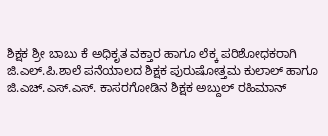ಶಿಕ್ಷಕ ಶ್ರೀ ಬಾಬು ಕೆ ಅಧಿಕೃತ ವಕ್ತಾರ ಹಾಗೂ ಲೆಕ್ಕ ಪರಿಶೋಧಕರಾಗಿ ಜಿ.ಎಲ್.ಪಿ.ಶಾಲೆ ಪನೆಯಾಲದ ಶಿಕ್ಷಕ ಪುರುಷೋತ್ತಮ ಕುಲಾಲ್ ಹಾಗೂ ಜಿ.ಎಚ್.ಎಸ್.ಎಸ್. ಕಾಸರಗೋಡಿನ ಶಿಕ್ಷಕ ಅಬ್ದುಲ್ ರಹಿಮಾನ್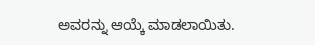ಅವರನ್ನು ಆಯ್ಕೆ ಮಾಡಲಾಯಿತು.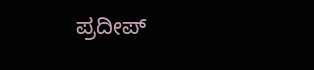ಪ್ರದೀಪ್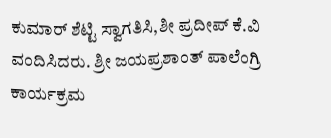ಕುಮಾರ್ ಶೆಟ್ಟಿ ಸ್ವಾಗತಿಸಿ,ಶೀ ಪ್ರದೀಪ್ ಕೆ.ವಿ ವಂದಿಸಿದರು. ಶ್ರೀ ಜಯಪ್ರಶಾಂತ್ ಪಾಲೆಂಗ್ರಿ ಕಾರ್ಯಕ್ರಮ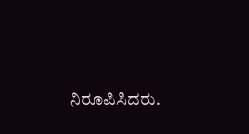ನಿರೂಪಿಸಿದರು.